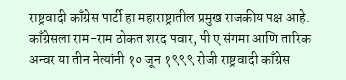राष्ट्रवादी काँग्रेस पार्टी हा महाराष्ट्रातील प्रमुख राजकीय पक्ष आहे. काँग्रेसला राम-राम ठोकत शरद पवार, पी ए संगमा आणि तारिक अन्वर या तीन नेत्यांनी १० जून १९९९ रोजी राष्ट्रवादी काँग्रेस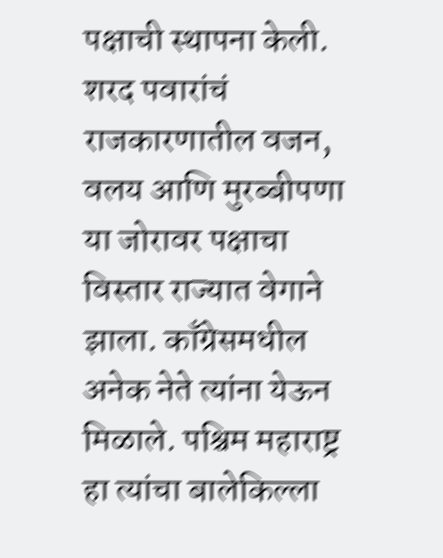पक्षाची स्थापना केली. शरद पवारांचं राजकारणातील वजन, वलय आणि मुरब्बीपणा या जोरावर पक्षाचा विस्तार राज्यात वेगाने झाला. काँग्रेसमधील अनेक नेते त्यांना येऊन मिळाले. पश्चिम महाराष्ट्र हा त्यांचा बालेकिल्ला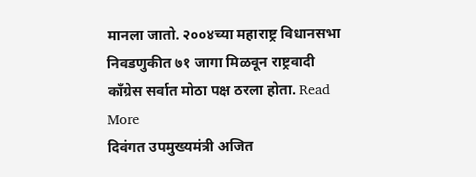मानला जातो. २००४च्या महाराष्ट्र विधानसभा निवडणुकीत ७१ जागा मिळवून राष्ट्रवादी काँग्रेस सर्वात मोठा पक्ष ठरला होता. Read More
दिवंगत उपमुख्यमंत्री अजित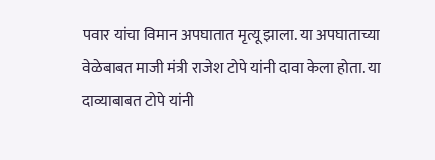पवार यांचा विमान अपघातात मृत्यू झाला. या अपघाताच्या वेळेबाबत माजी मंत्री राजेश टोपे यांनी दावा केला होता. या दाव्याबाबत टोपे यांनी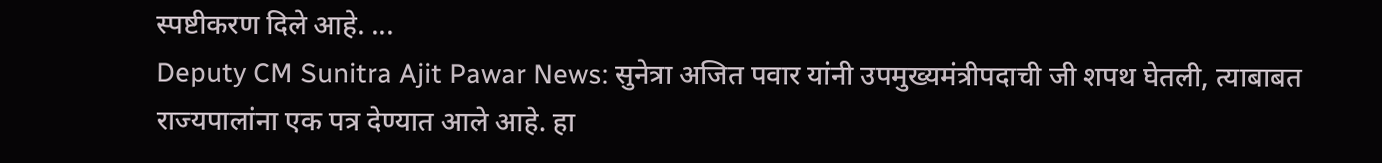स्पष्टीकरण दिले आहे. ...
Deputy CM Sunitra Ajit Pawar News: सुनेत्रा अजित पवार यांनी उपमुख्यमंत्रीपदाची जी शपथ घेतली, त्याबाबत राज्यपालांना एक पत्र देण्यात आले आहे. हा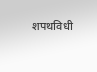शपथविधी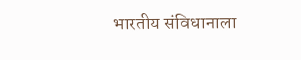भारतीय संविधानाला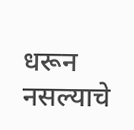धरून नसल्याचे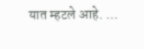यात म्हटले आहे. ...